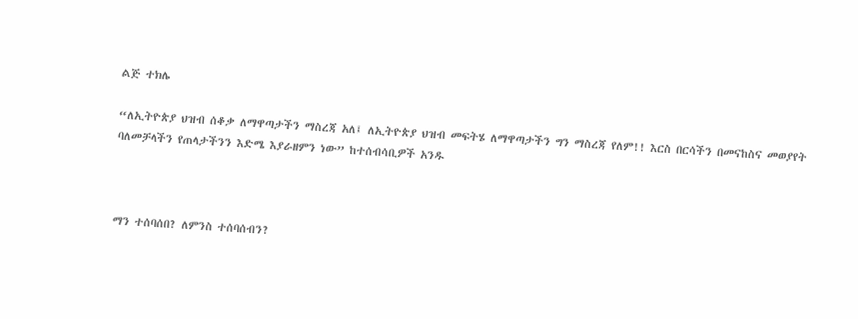ልጅ ተክሌ

“ለኢትዮጵያ ህዝብ ሰቆቃ ለማዋጣታችን ማስረጃ አለ፤ ለኢትዮጵያ ህዝብ መፍትሄ ለማዋጣታችን ግን ማስረጃ የለም!! እርስ በርሳችን በመናከስና መወያየት ባለመቻላችን የጠላታችንን እድሜ እያራዘምን ነው” ከተሰብሳቢዎች አንዱ



ማን ተሰባሰበ? ለምንስ ተሰባሰብን?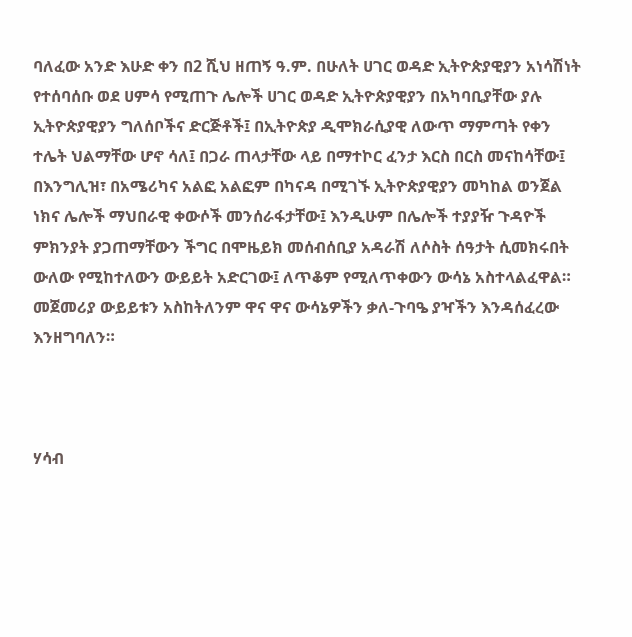ባለፈው አንድ እሁድ ቀን በ2 ሺህ ዘጠኝ ዓ.ም. በሁለት ሀገር ወዳድ ኢትዮጵያዊያን አነሳሽነት የተሰባሰቡ ወደ ሀምሳ የሚጠጉ ሌሎች ሀገር ወዳድ ኢትዮጵያዊያን በአካባቢያቸው ያሉ ኢትዮጵያዊያን ግለሰቦችና ድርጅቶች፤ በኢትዮጵያ ዲሞክራሲያዊ ለውጥ ማምጣት የቀን ተሌት ህልማቸው ሆኖ ሳለ፤ በጋራ ጠላታቸው ላይ በማተኮር ፈንታ እርስ በርስ መናከሳቸው፤ በእንግሊዝ፣ በአሜሪካና አልፎ አልፎም በካናዳ በሚገኙ ኢትዮጵያዊያን መካከል ወንጀል ነክና ሌሎች ማህበራዊ ቀውሶች መንሰራፋታቸው፤ እንዲሁም በሌሎች ተያያዥ ጉዳዮች ምክንያት ያጋጠማቸውን ችግር በሞዜይክ መሰብሰቢያ አዳራሽ ለሶስት ሰዓታት ሲመክሩበት ውለው የሚከተለውን ውይይት አድርገው፤ ለጥቆም የሚለጥቀውን ውሳኔ አስተላልፈዋል። መጀመሪያ ውይይቱን አስከትለንም ዋና ዋና ውሳኔዎችን ቃለ-ጉባዔ ያዣችን እንዳሰፈረው እንዘግባለን።



ሃሳብ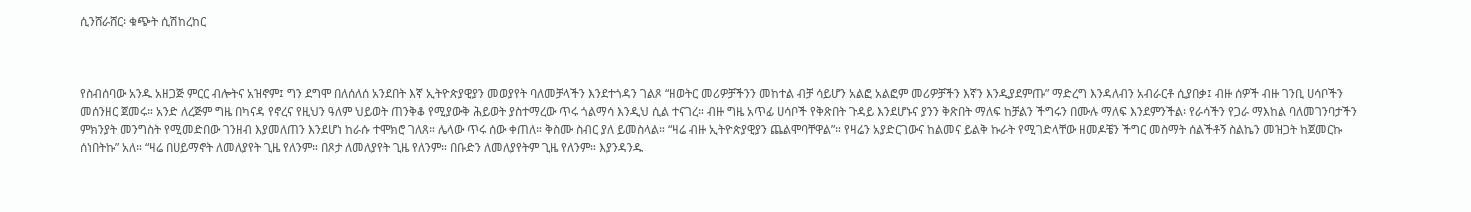ሲንሸራሸር፡ ቁጭት ሲሽከረከር



የስብሰባው አንዱ አዘጋጅ ምርር ብሎትና አዝኖም፤ ግን ደግሞ በለሰለሰ አንደበት እኛ ኢትዮጵያዊያን መወያየት ባለመቻላችን እንደተጎዳን ገልጾ “ዘወትር መሪዎቻችንን መከተል ብቻ ሳይሆን አልፎ አልፎም መሪዎቻችን እኛን እንዲያደምጡ” ማድረግ እንዳለብን አብራርቶ ሲያበቃ፤ ብዙ ሰዎች ብዙ ገንቢ ሀሳቦችን መሰንዘር ጀመሩ። አንድ ለረጅም ግዜ በካናዳ የኖረና የዚህን ዓለም ህይወት ጠንቅቆ የሚያውቅ ሕይወት ያስተማረው ጥሩ ጎልማሳ እንዲህ ሲል ተናገረ። ብዙ ግዜ አጥፊ ሀሳቦች የቅጽበት ጉዳይ እንደሆኑና ያንን ቅጽበት ማለፍ ከቻልን ችግሩን በሙሉ ማለፍ እንደምንችል፡ የራሳችን የጋራ ማእከል ባለመገንባታችን ምክንያት መንግስት የሚመድበው ገንዘብ እያመለጠን እንደሆነ ከራሱ ተሞክሮ ገለጸ። ሌላው ጥሩ ሰው ቀጠለ። ቅስሙ ስብር ያለ ይመስላል። “ዛሬ ብዙ ኢትዮጵያዊያን ጨልሞባቸዋል”። የዛሬን አያድርገውና ከልመና ይልቅ ኩራት የሚገድላቸው ዘመዶቼን ችግር መስማት ሰልችቶኝ ስልኬን መዝጋት ከጀመርኩ ሰነበትኩ” አለ። “ዛሬ በሀይማኖት ለመለያየት ጊዜ የለንም። በጾታ ለመለያየት ጊዜ የለንም። በቡድን ለመለያየትም ጊዜ የለንም። እያንዳንዱ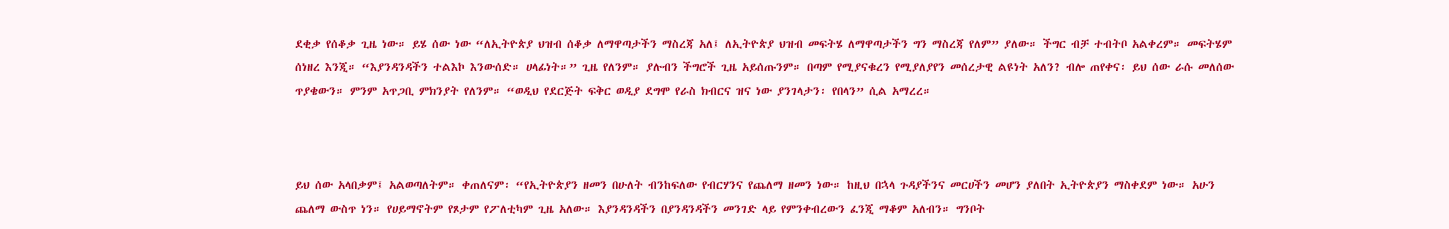ደቂቃ የሰቆቃ ጊዜ ነው። ይሄ ሰው ነው “ለኢትዮጵያ ህዝብ ሰቆቃ ለማዋጣታችን ማስረጃ አለ፤ ለኢትዮጵያ ህዝብ መፍትሄ ለማዋጣታችን ግን ማስረጃ የለም” ያለው። ችግር ብቻ ተብትቦ አልቀረም። መፍትሄም ሰነዘረ እንጂ። “እያንዳንዳችን ተልእኮ እንውሰድ። ሀላፊነት።” ጊዜ የለንም። ያሉብን ችግሮች ጊዜ አይሰጡንም። በጣም የሚያናቁረን የሚያለያየን መሰረታዊ ልዩነት አለን? ብሎ ጠየቀና፡ ይህ ሰው ራሱ መለሰው ጥያቄውን። ምንም አጥጋቢ ምክንያት የለንም። “ወዲህ የደርጅት ፍቅር ወዲያ ደግሞ የራስ ክብርና ዝና ነው ያንገላታን፡ የበላን” ሲል አማረረ።



ይህ ሰው አላበቃም፤ አልወጣለትም። ቀጠለናም፡ “የኢትዮጵያን ዘመን በሁለት ብንከፍለው የብርሃንና የጨለማ ዘመን ነው። ከዚህ በኋላ ጉዳያችንና መርሀችን መሆን ያለበት ኢትዮጵያን ማስቀደም ነው። አሁን ጨለማ ውስጥ ነን። የሀይማኖትም የጾታም የፖለቲካም ጊዜ አለው። እያንዳንዳችን በያንዳንዳችን መንገድ ላይ የምንቀብረውን ፈንጂ ማቆም አለብን። ግንቦት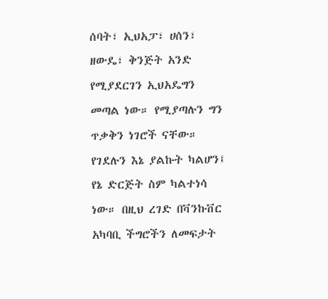ሰባት፣ ኢህአፓ፣ ሀሰን፣ ዘውዴ፣ ቅንጅት አንድ የሚያደርገን ኢህአዴግን መጣል ነው። የሚያጣሉን ግን ጥቃቅን ነገሮች ናቸው። የገደሉን እኔ ያልኩት ካልሆን፤ የኔ ድርጅት ስም ካልተነሳ ነው። በዚህ ረገድ በቫንኩቨር አካባቢ ችግሮችን ለመፍታት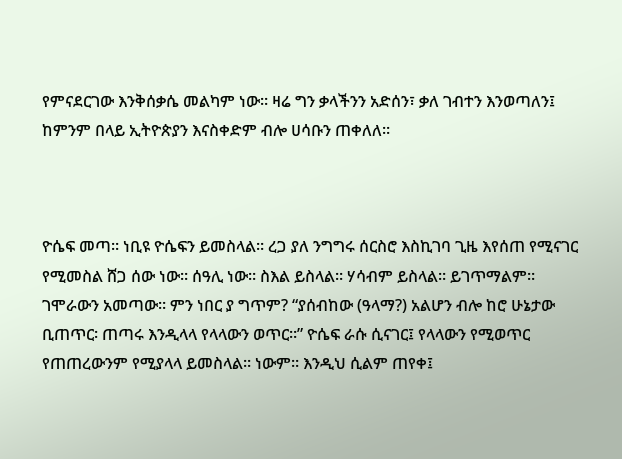የምናደርገው እንቅሰቃሴ መልካም ነው። ዛሬ ግን ቃላችንን አድሰን፣ ቃለ ገብተን እንወጣለን፤ ከምንም በላይ ኢትዮጵያን እናስቀድም ብሎ ሀሳቡን ጠቀለለ።



ዮሴፍ መጣ። ነቢዩ ዮሴፍን ይመስላል። ረጋ ያለ ንግግሩ ሰርስሮ እስኪገባ ጊዜ እየሰጠ የሚናገር የሚመስል ሸጋ ሰው ነው። ሰዓሊ ነው። ስእል ይስላል። ሃሳብም ይስላል። ይገጥማልም። ገሞራውን አመጣው። ምን ነበር ያ ግጥም? “ያሰብከው (ዓላማ?) አልሆን ብሎ ከሮ ሁኔታው ቢጠጥር፡ ጠጣሩ እንዲላላ የላላውን ወጥር።” ዮሴፍ ራሱ ሲናገር፤ የላላውን የሚወጥር የጠጠረውንም የሚያላላ ይመስላል። ነውም። እንዲህ ሲልም ጠየቀ፤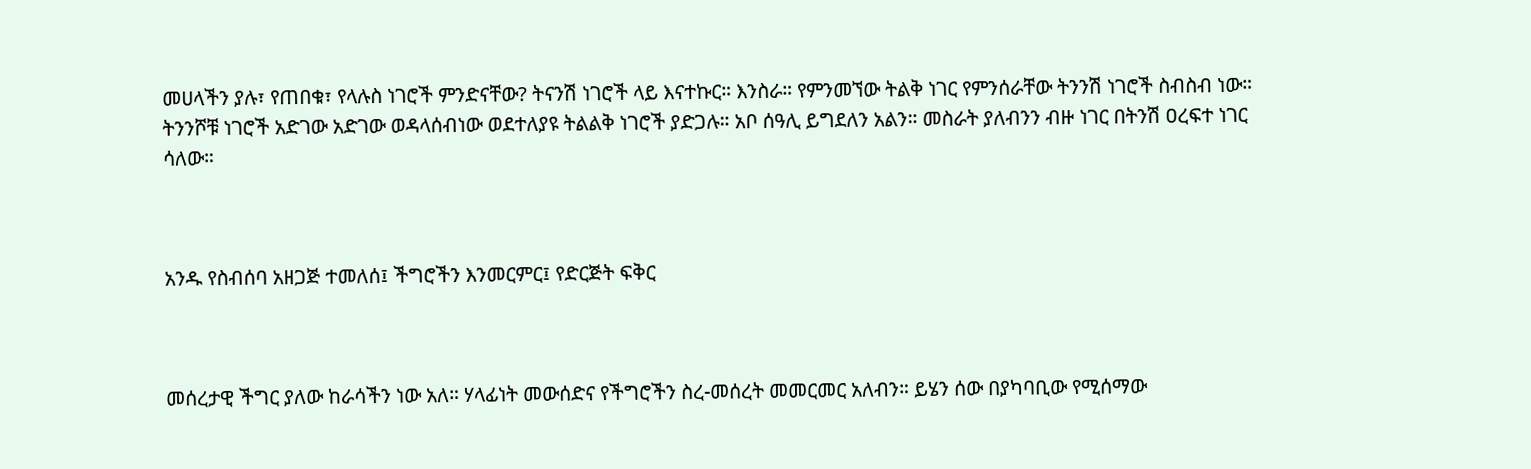መሀላችን ያሉ፣ የጠበቁ፣ የላሉስ ነገሮች ምንድናቸው? ትናንሽ ነገሮች ላይ እናተኩር። እንስራ። የምንመኘው ትልቅ ነገር የምንሰራቸው ትንንሽ ነገሮች ስብስብ ነው። ትንንሾቹ ነገሮች አድገው አድገው ወዳላሰብነው ወደተለያዩ ትልልቅ ነገሮች ያድጋሉ። አቦ ሰዓሊ ይግደለን አልን። መስራት ያለብንን ብዙ ነገር በትንሽ ዐረፍተ ነገር ሳለው።



አንዱ የስብሰባ አዘጋጅ ተመለሰ፤ ችግሮችን እንመርምር፤ የድርጅት ፍቅር



መሰረታዊ ችግር ያለው ከራሳችን ነው አለ። ሃላፊነት መውሰድና የችግሮችን ስረ-መሰረት መመርመር አለብን። ይሄን ሰው በያካባቢው የሚሰማው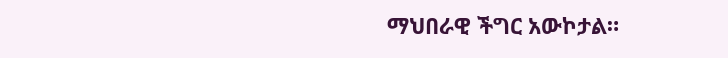ማህበራዊ ችግር አውኮታል።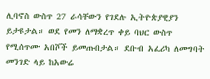ሊባኖስ ውስጥ 27 ራሳቸውን የገደሉ ኢትዮጵያዊያን ይታዩታል። ወደ የመን ለማቋረጥ ቀይ ባህር ውስጥ የሚሰጥሙ አበሾች ይመጡበታል። ደቡብ አፈሪካ ለመግባት መንገድ ላይ ከአውሬ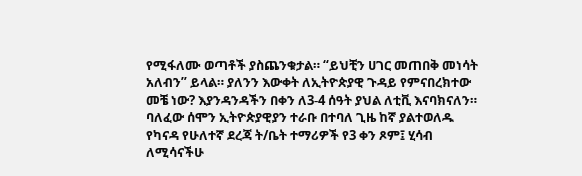የሚፋለሙ ወጣቶች ያስጨንቁታል። “ይህቺን ሀገር መጠበቅ መነሳት አለብን” ይላል። ያለንን እውቀት ለኢትዮጵያዊ ጉዳይ የምናበረክተው መቼ ነው? እያንዳንዳችን በቀን ለ3-4 ሰዓት ያህል ለቲቪ እናባክናለን። ባለፈው ሰሞን ኢትዮጵያዊያን ተራቡ በተባለ ጊዜ ከኛ ያልተወለዱ የካናዳ የሁለተኛ ደረጃ ት/ቤት ተማሪዎች የ3 ቀን ጾም፤ ሂሳብ ለሚሳናችሁ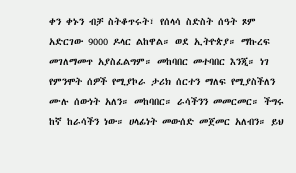ቀን ቀኑን ብቻ ስትቆጥሩት፣ የሰላሳ ስድስት ሰዓት ጾም አድርገው 9000 ዶላር ልከዋል። ወደ ኢትዮጵያ። ማኩረፍ መገለማመጥ አያስፈልግም። መከባበር መተባበር እንጂ። ነገ የምንሞት ሰዎች የሚያኮራ ታሪክ ሰርተን ማለፍ የሚያስችለን ሙሉ ሰውነት አለን። መከባበር። ራሳችንን መመርመር። ችግሩ ከኛ ከራሳችን ነው። ሀላፊነት መውሰድ መጀመር አለብን። ይህ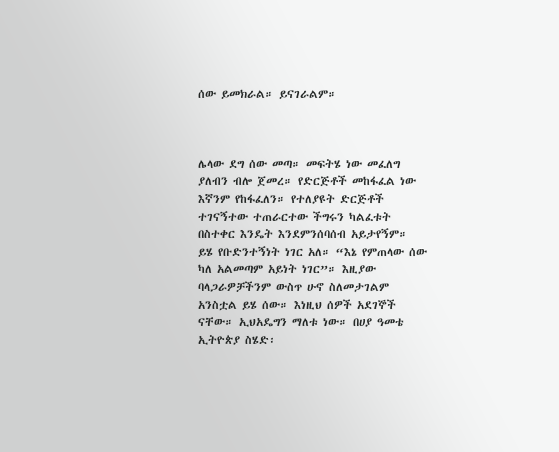ሰው ይመክራል። ይናገራልም።



ሌላው ደግ ሰው መጣ። መፍትሄ ነው መፈለግ ያለብን ብሎ ጀመረ። የድርጅቶች መከፋፈል ነው እኛንም የከፋፈለን። የተለያዩት ድርጅቶች ተገናኝተው ተጠራርተው ችግሩን ካልፈቱት በስተቀር እንዴት እንደምንሰባሰብ አይታየኝም። ይሄ የቡድንተኝነት ነገር አለ። “እኔ የምጠላው ሰው ካለ አልመጣም አይነት ነገር”። እዚያው ባላጋራዎቻችንም ውስጥ ሁኖ ስለመታገልም አንስቷል ይሄ ሰው። እነዚህ ሰዎች አደገኞች ናቸው። ኢህአዴግን ማለቱ ነው። በሀያ ዓመቴ ኢትዮጵያ ስሄድ፡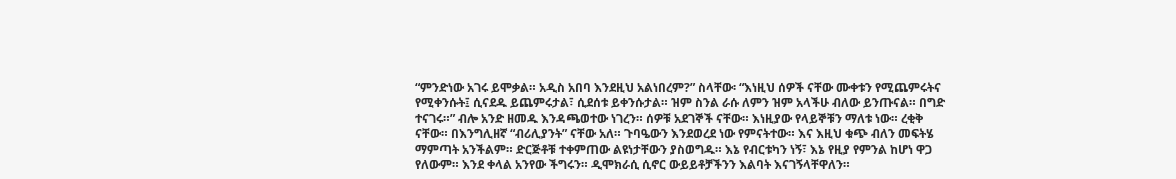“ምንድነው አገሩ ይሞቃል። አዲስ አበባ እንደዚህ አልነበረም?” ስላቸው፡ “እነዚህ ሰዎች ናቸው ሙቀቱን የሚጨምሩትና የሚቀንሱት፤ ሲናደዱ ይጨምሩታል፣ ሲደሰቱ ይቀንሱታል። ዝም ስንል ራሱ ለምን ዝም አላችሁ ብለው ይንጡናል። በግድ ተናገሩ።” ብሎ አንድ ዘመዱ እንዳጫወተው ነገረን። ሰዎቹ አደገኞች ናቸው። እነዚያው የላይኞቹን ማለቱ ነው። ረቂቅ ናቸው። በእንግሊዘኛ “ብሪሊያንት” ናቸው አለ። ጉባዔውን እንደወረደ ነው የምናትተው። እና እዚህ ቁጭ ብለን መፍትሄ ማምጣት አንችልም። ድርጅቶቹ ተቀምጠው ልዩነታቸውን ያስወግዱ። እኔ የብርቱካን ነኝ፣ እኔ የዚያ የምንል ከሆነ ዋጋ የለውም። እንደ ቀላል አንየው ችግሩን። ዲሞክራሲ ሲኖር ውይይቶቻችንን እልባት እናገኝላቸዋለን።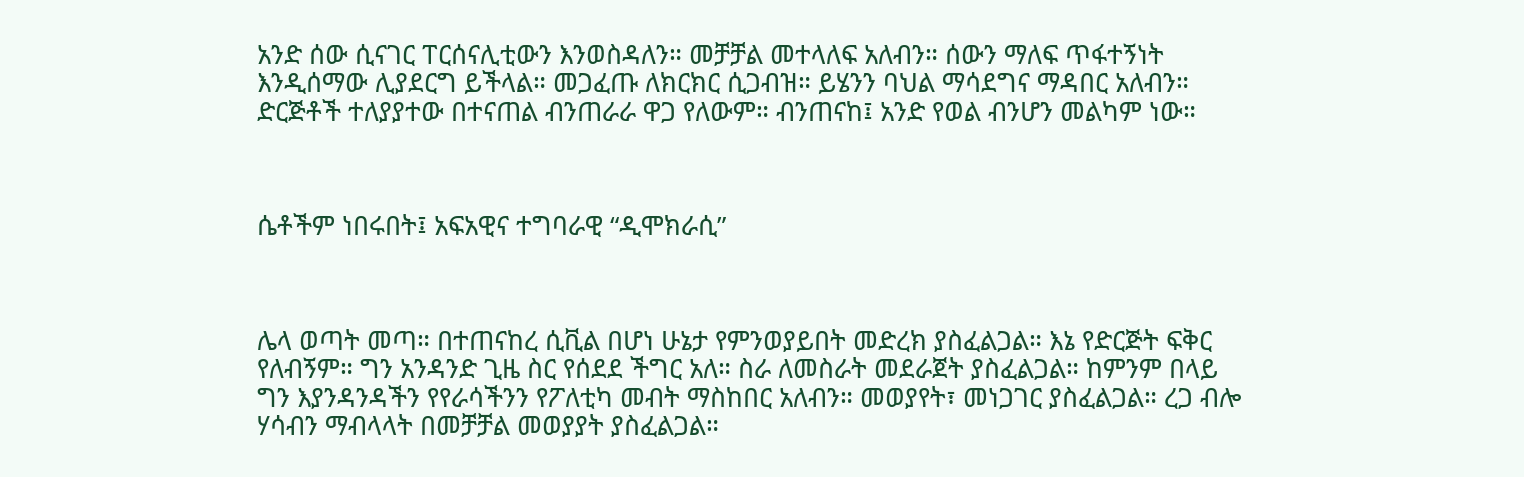አንድ ሰው ሲናገር ፐርሰናሊቲውን እንወስዳለን። መቻቻል መተላለፍ አለብን። ሰውን ማለፍ ጥፋተኝነት እንዲሰማው ሊያደርግ ይችላል። መጋፈጡ ለክርክር ሲጋብዝ። ይሄንን ባህል ማሳደግና ማዳበር አለብን። ድርጅቶች ተለያያተው በተናጠል ብንጠራራ ዋጋ የለውም። ብንጠናከ፤ አንድ የወል ብንሆን መልካም ነው።



ሴቶችም ነበሩበት፤ አፍአዊና ተግባራዊ “ዲሞክራሲ”



ሌላ ወጣት መጣ። በተጠናከረ ሲቪል በሆነ ሁኔታ የምንወያይበት መድረክ ያስፈልጋል። እኔ የድርጅት ፍቅር የለብኝም። ግን አንዳንድ ጊዜ ስር የሰደደ ችግር አለ። ስራ ለመስራት መደራጀት ያስፈልጋል። ከምንም በላይ ግን እያንዳንዳችን የየራሳችንን የፖለቲካ መብት ማስከበር አለብን። መወያየት፣ መነጋገር ያስፈልጋል። ረጋ ብሎ ሃሳብን ማብላላት በመቻቻል መወያያት ያስፈልጋል።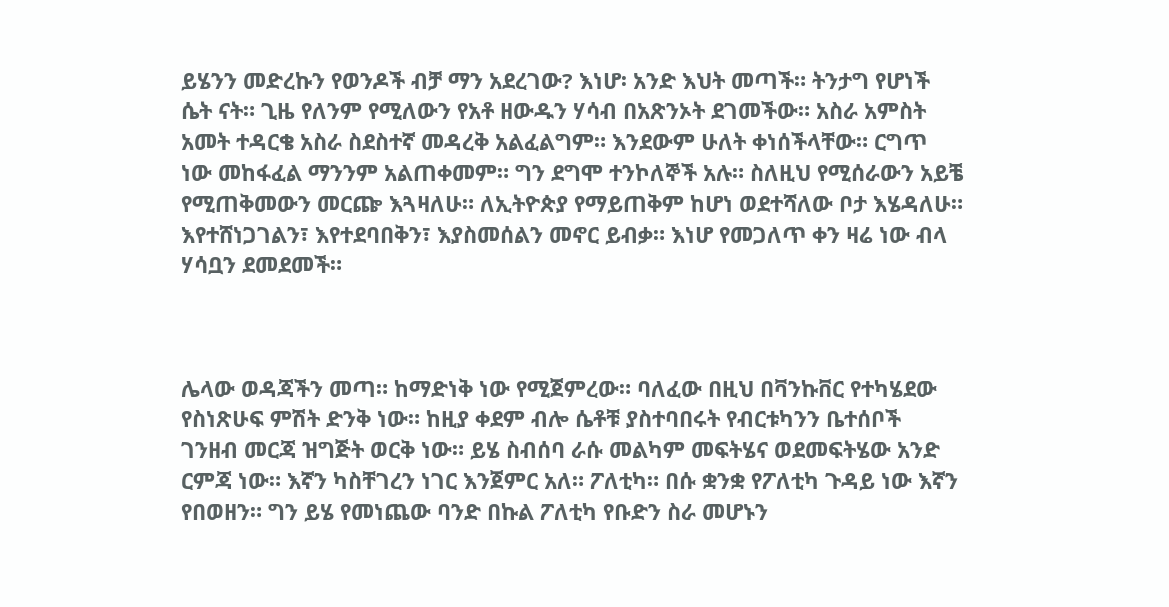ይሄንን መድረኩን የወንዶች ብቻ ማን አደረገው? እነሆ፡ አንድ እህት መጣች። ትንታግ የሆነች ሴት ናት። ጊዜ የለንም የሚለውን የአቶ ዘውዱን ሃሳብ በአጽንኦት ደገመችው። አስራ አምስት አመት ተዳርቄ አስራ ስደስተኛ መዳረቅ አልፈልግም። እንደውም ሁለት ቀነሰችላቸው። ርግጥ ነው መከፋፈል ማንንም አልጠቀመም። ግን ደግሞ ተንኮለኞች አሉ። ስለዚህ የሚሰራውን አይቼ የሚጠቅመውን መርጬ እጓዛለሁ። ለኢትዮጵያ የማይጠቅም ከሆነ ወደተሻለው ቦታ እሄዳለሁ። እየተሸነጋገልን፣ እየተደባበቅን፣ እያስመሰልን መኖር ይብቃ። እነሆ የመጋለጥ ቀን ዛሬ ነው ብላ ሃሳቧን ደመደመች።



ሌላው ወዳጃችን መጣ። ከማድነቅ ነው የሚጀምረው። ባለፈው በዚህ በቫንኩቨር የተካሄደው የስነጽሁፍ ምሽት ድንቅ ነው። ከዚያ ቀደም ብሎ ሴቶቹ ያስተባበሩት የብርቱካንን ቤተሰቦች ገንዘብ መርጃ ዝግጅት ወርቅ ነው። ይሄ ስብሰባ ራሱ መልካም መፍትሄና ወደመፍትሄው አንድ ርምጃ ነው። እኛን ካስቸገረን ነገር እንጀምር አለ። ፖለቲካ። በሱ ቋንቋ የፖለቲካ ጉዳይ ነው እኛን የበወዘን። ግን ይሄ የመነጨው ባንድ በኩል ፖለቲካ የቡድን ስራ መሆኑን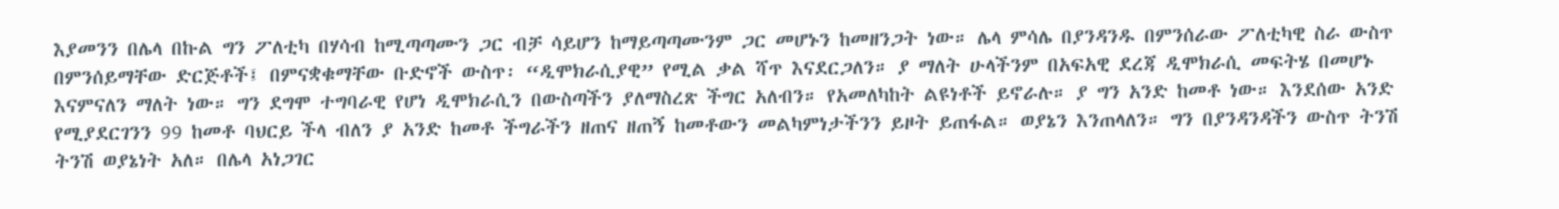እያመንን በሌላ በኩል ግን ፖለቲካ በሃሳብ ከሚጣጣሙን ጋር ብቻ ሳይሆን ከማይጣጣሙንም ጋር መሆኑን ከመዘንጋት ነው። ሌላ ምሳሌ በያንዳንዱ በምንሰራው ፖለቲካዊ ስራ ውስጥ በምንሰይማቸው ድርጅቶች፤ በምናቋቁማቸው ቡድኖች ውስጥ፡ “ዲሞክራሲያዊ” የሚል ቃል ሻጥ እናደርጋለን። ያ ማለት ሁላችንም በአፍአዊ ደረጃ ዲሞክራሲ መፍትሄ በመሆኑ እናምናለን ማለት ነው። ግን ደግሞ ተግባራዊ የሆነ ዲሞክራሲን በውስጣችን ያለማስረጽ ችግር አለብን። የአመለካከት ልዩነቶች ይኖራሉ። ያ ግን አንድ ከመቶ ነው። እንደሰው አንድ የሚያደርገንን 99 ከመቶ ባህርይ ችላ ብለን ያ አንድ ከመቶ ችግራችን ዘጠና ዘጠኝ ከመቶውን መልካምነታችንን ይዞት ይጠፋል። ወያኔን እንጠላለን። ግን በያንዳንዳችን ውስጥ ትንሽ ትንሽ ወያኔነት አለ። በሌላ አነጋገር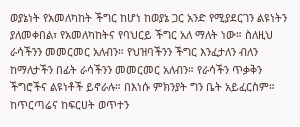ወያኔነት የአመለካከት ችግር ከሆነ ከወያኔ ጋር አንድ የሚያደርገን ልዩነትን ያለመቀበል፣ የአመለካከትና የባህርይ ችግር አለ ማለት ነው። ስለዚህ ራሳችንን መመርመር አለብን። የህዝባችንን ችግር እንፈታለን ብለን ከማለታችን በፊት ራሳችንን መመርመር አለብን። የራሳችን ጥቃቅን ችግሮችና ልዩነቶች ይኖራሉ። በእነሱ ምክንያት ግን ቤት አይፈርስም። ከጥርጣሬና ከፍርሀት ወጥተን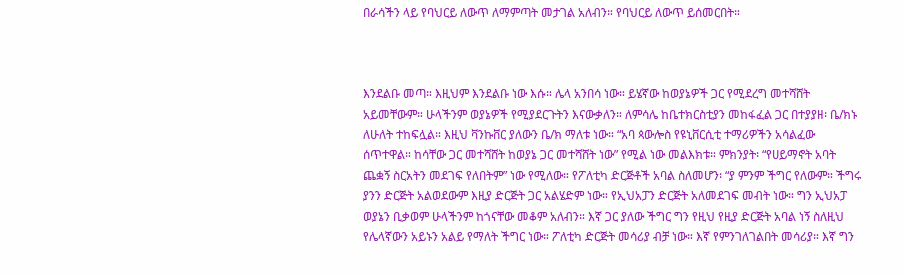በራሳችን ላይ የባህርይ ለውጥ ለማምጣት መታገል አለብን። የባህርይ ለውጥ ይሰመርበት።



እንደልቡ መጣ። እዚህም እንደልቡ ነው እሱ። ሌላ አንበሳ ነው። ይሄኛው ከወያኔዎች ጋር የሚደረግ መተሻሸት አይመቸውም። ሁላችንም ወያኔዎች የሚያደርጉትን እናውቃለን። ለምሳሌ ከቤተክርስቲያን መከፋፈል ጋር በተያያዘ፡ ቤ/ክኑ ለሁለት ተከፍሏል። እዚህ ቫንኩቨር ያለውን ቤ/ክ ማለቱ ነው። “አባ ጳውሎስ የዩኒቨርሲቲ ተማሪዎችን አሳልፈው ሰጥተዋል። ከሳቸው ጋር መተሻሸት ከወያኔ ጋር መተሻሸት ነው” የሚል ነው መልእክቱ። ምክንያት፡ “የሀይማኖት አባት ጨቋኝ ስርአትን መደገፍ የለበትም” ነው የሚለው። የፖለቲካ ድርጅቶች አባል ስለመሆን፡ “ያ ምንም ችግር የለውም። ችግሩ ያንን ድርጅት አልወደውም እዚያ ድርጅት ጋር አልሄድም ነው። የኢህአፓን ድርጅት አለመደገፍ መብት ነው። ግን ኢህአፓ ወያኔን ቢቃወም ሁላችንም ከጎናቸው መቆም አለብን። እኛ ጋር ያለው ችግር ግን የዚህ የዚያ ድርጅት አባል ነኝ ስለዚህ የሌላኛውን አይኑን አልይ የማለት ችግር ነው። ፖለቲካ ድርጅት መሳሪያ ብቻ ነው። እኛ የምንገለገልበት መሳሪያ። እኛ ግን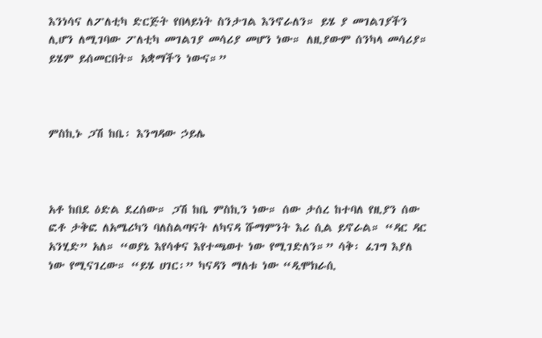እንነሳና ለፖለቲካ ድርጅት የበላይነት ስንታገል እንኖራለን። ይሄ ያ መገልገያችን ሊሆን ለሚገባው ፖለቲካ መገልገያ መሳሪያ መሆን ነው። ለዚያውም ሰንካላ መሳሪያ። ይሄም ይሰመርበት። አቋማችን ነውና።”



ምስኪኑ ጋሽ ከቤ፡ እንግዳው ኃይሌ



አቶ ከበደ ዕድል ደረሰው። ጋሽ ከቤ ምስኪን ነው። ሰው ታሰረ ከተባለ የዚያን ሰው ፎቶ ታቅፎ ለአሜሪካን ባለስልጣናት ለካናዳ ሹማምንት እሪ ሲል ይኖራል። “ዳር ዳር አንሂድ” አለ። “ወያኔ እየሳቀና እየተጫወተ ነው የሚገድለን።” ሳቅ፡ ፈገግ እያለ ነው የሚናገረው። “ይሄ ሀገር፡” ካናዳን ማለቱ ነው “ዲሞክራሲ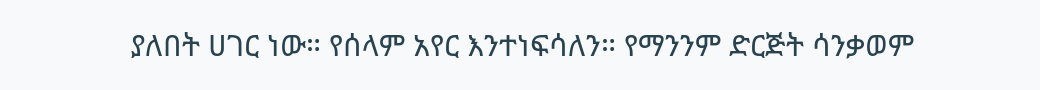ያለበት ሀገር ነው። የሰላም አየር እንተነፍሳለን። የማንንም ድርጅት ሳንቃወም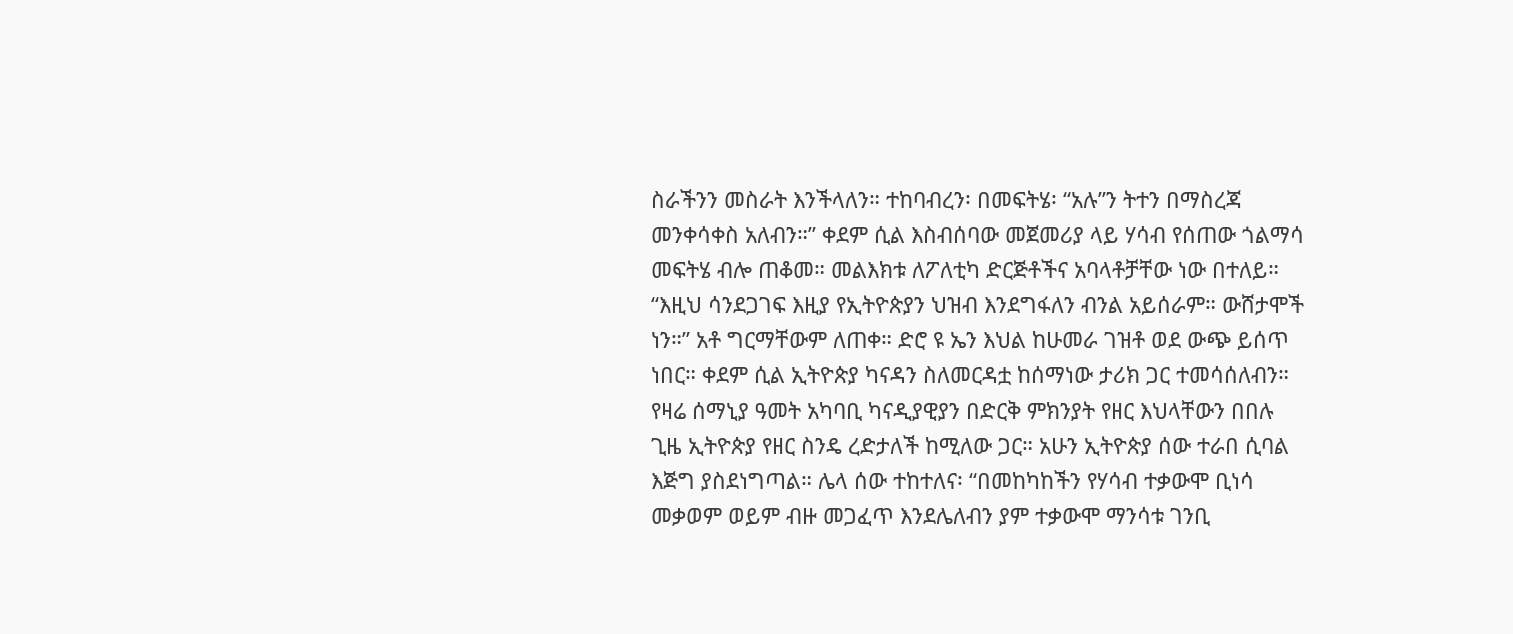ስራችንን መስራት እንችላለን። ተከባብረን፡ በመፍትሄ፡ “አሉ”ን ትተን በማስረጃ መንቀሳቀስ አለብን።” ቀደም ሲል እስብሰባው መጀመሪያ ላይ ሃሳብ የሰጠው ጎልማሳ መፍትሄ ብሎ ጠቆመ። መልእክቱ ለፖለቲካ ድርጅቶችና አባላቶቻቸው ነው በተለይ። “እዚህ ሳንደጋገፍ እዚያ የኢትዮጵያን ህዝብ እንደግፋለን ብንል አይሰራም። ውሸታሞች ነን።” አቶ ግርማቸውም ለጠቀ። ድሮ ዩ ኤን እህል ከሁመራ ገዝቶ ወደ ውጭ ይሰጥ ነበር። ቀደም ሲል ኢትዮጵያ ካናዳን ስለመርዳቷ ከሰማነው ታሪክ ጋር ተመሳሰለብን። የዛሬ ሰማኒያ ዓመት አካባቢ ካናዲያዊያን በድርቅ ምክንያት የዘር እህላቸውን በበሉ ጊዜ ኢትዮጵያ የዘር ስንዴ ረድታለች ከሚለው ጋር። አሁን ኢትዮጵያ ሰው ተራበ ሲባል እጅግ ያስደነግጣል። ሌላ ሰው ተከተለና፡ “በመከካከችን የሃሳብ ተቃውሞ ቢነሳ መቃወም ወይም ብዙ መጋፈጥ እንደሌለብን ያም ተቃውሞ ማንሳቱ ገንቢ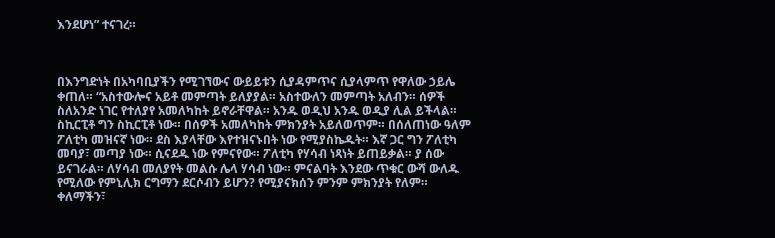እንደሆነ” ተናገረ።



በእንግድነት በአካባቢያችን የሚገኘውና ውይይቱን ሲያዳምጥና ሲያላምጥ የዋለው ኃይሌ ቀጠለ። “አስተውሎና አይቶ መምጣት ይለያያል። አስተውለን መምጣት አለብን። ሰዎች ስለአንድ ነገር የተለያየ አመለካከት ይኖራቸዋል። አንዱ ወዲህ አንዱ ወዲያ ሊል ይችላል። ስኪርፒቶ ግን ስኪርፒቶ ነው። በሰዎች አመለካከት ምክንያት አይለወጥም። በሰለጠነው ዓለም ፖለቲካ መዝናኛ ነው። ደስ እያላቸው እየተዝናኑበት ነው የሚያስኬዱት። እኛ ጋር ግን ፖለቲካ መባያ፣ መጣያ ነው። ሲናደዱ ነው የምናየው። ፖለቲካ የሃሳብ ነጻነት ይጠይቃል። ያ ሰው ይናገራል። ለሃሳብ መለያየት መልሱ ሌላ ሃሳብ ነው። ምናልባት እንደው ጥቁር ውሻ ውለዱ የሚለው የምኒሊክ ርግማን ደርሶብን ይሆን? የሚያናክሰን ምንም ምክንያት የለም። ቀለማችን፣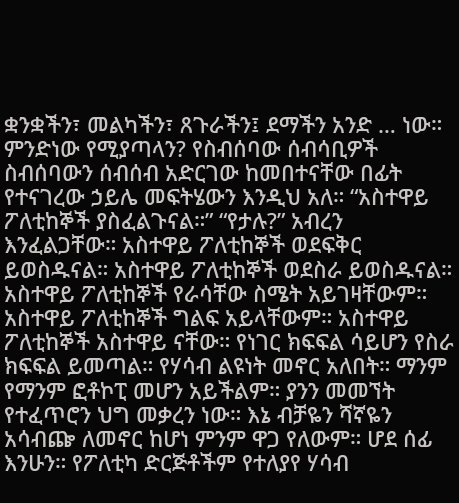ቋንቋችን፣ መልካችን፣ ጸጉራችን፤ ደማችን አንድ … ነው። ምንድነው የሚያጣላን? የስብሰባው ሰብሳቢዎች ስብሰባውን ሰብሰብ አድርገው ከመበተናቸው በፊት የተናገረው ኃይሌ መፍትሄውን እንዲህ አለ። “አስተዋይ ፖለቲከኞች ያስፈልጉናል።” “የታሉ?” አብረን እንፈልጋቸው። አስተዋይ ፖለቲከኞች ወደፍቅር ይወስዱናል። አስተዋይ ፖለቲከኞች ወደስራ ይወስዱናል። አስተዋይ ፖለቲከኞች የራሳቸው ስሜት አይገዛቸውም። አስተዋይ ፖለቲከኞች ግልፍ አይላቸውም። አስተዋይ ፖለቲከኞች አስተዋይ ናቸው። የነገር ክፍፍል ሳይሆን የስራ ክፍፍል ይመጣል። የሃሳብ ልዩነት መኖር አለበት። ማንም የማንም ፎቶኮፒ መሆን አይችልም። ያንን መመኘት የተፈጥሮን ህግ መቃረን ነው። እኔ ብቻዬን ሻኛዬን አሳብጬ ለመኖር ከሆነ ምንም ዋጋ የለውም። ሆደ ሰፊ እንሁን። የፖለቲካ ድርጅቶችም የተለያየ ሃሳብ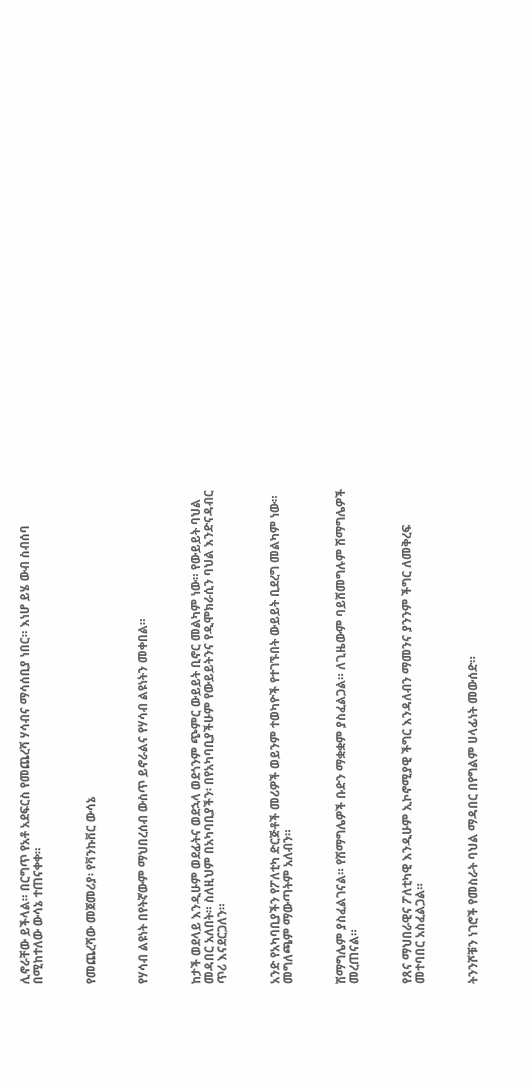ሊኖራቸው ይችላል። በርግጥ የአቶ አደፍርስ የመጨረሻ ሃሳብና ማሳሰቢያ ነበር። እነሆ ይሄ ውብ ስብሰባ በሚከተለው ውሳኔ ተጠናቀቀ።



የመጨረሻው መጀመሪያ፡ የቫንኩቨር ውሳኔ



የሃሳብ ልዩነት በየትኛውም ማህበረሰብ ውስጥ ይኖራልና የሃሳብ ልዩነትን መቀበል።



ከታች ወደላይ እንዲሁም ወደፊትና ወደኋላ ወደጎንም ጭምር ውይይት ቢኖር መልካም ነው። የውይይት ባህል መዳበር አለበት። ስለዚህም በአካባቢያችን፡ በየአካባቢያችሁም የውይይትንና የዲሞክራሲን ባህል እንድናዳብር ጥሪ እናደርጋለን።



አንድ የአካባቢያችን የፖለቲካ ድርጅቶች መሪዎች ወይንም ተወካዮች የተገኙበት ውይይት ቢደረግ መልካም ነው። መግለጫም ማውጣትም አለብን።



ሽማግሌም ያስፈልገናል። የሽማግሌዎች ቡድን ማቋቋም ያስፈልጋል። ለጊዜውም ባይሸመግሉም ሽማግሌዎች መረጠናል።



የጸና ማህበራዊና ፖለቲካዊ እንዲሁም ኢኮኖሚያዊ ችግር እንዳለብን ማመንና ያንንም ችግር ለመቅረፍ መተባበር አስፈልጋል።



ትንንሾቹን ነገሮች የመስራት ባህል ማዳበር በየግልም ሀላፊነት መውሰድ።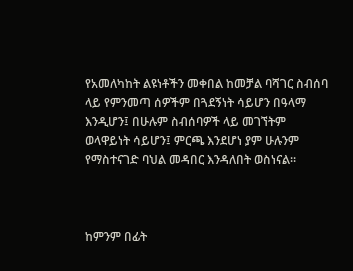የአመለካከት ልዩነቶችን መቀበል ከመቻል ባሻገር ስብሰባ ላይ የምንመጣ ሰዎችም በጓደኝነት ሳይሆን በዓላማ እንዲሆን፤ በሁሉም ስብሰባዎች ላይ መገኘትም ወላዋይነት ሳይሆን፤ ምርጫ እንደሆነ ያም ሁሉንም የማስተናገድ ባህል መዳበር እንዳለበት ወስነናል።



ከምንም በፊት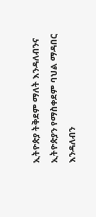ኢትዮጵያ ትቅደም ማለት እንዳለብንና ኢትዮጵያን የማስቀደም ባህል ማዳበር እንዳለብን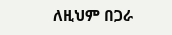ለዚህም በጋራ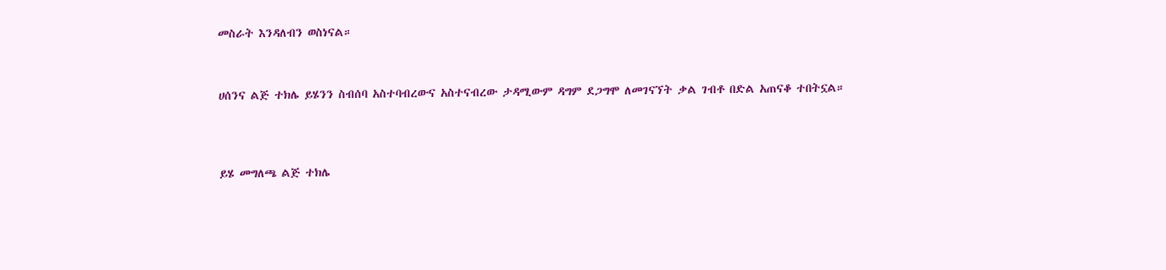መስራት እንዳለብን ወስነናል።



ሀሰንና ልጅ ተክሌ ይሄንን ስብሰባ አስተባብረውና አስተናብረው ታዳሚውም ዳግም ደጋግሞ ለመገናኘት ቃል ገብቶ በድል አጠናቆ ተበትኗል።




ይሄ መግለጫ ልጅ ተክሌ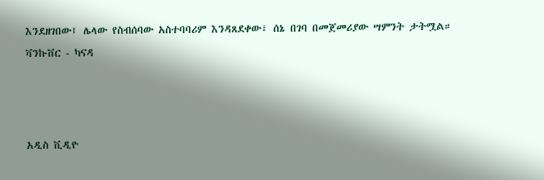እንደዘገበው፤ ሌላው የስብሰባው አስተባባሪም እንዳጸደቀው፣ ሰኔ በገባ በመጀመሪያው ሣምንት ታትሟል። ቫንኩቨር - ካናዳ



አዲስ ቪዲዮ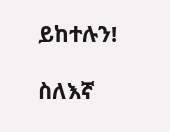ይከተሉን!

ስለእኛ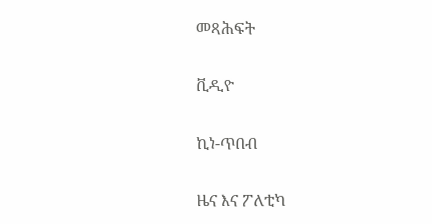መጻሕፍት

ቪዲዮ

ኪነ-ጥበብ

ዜና እና ፖለቲካ